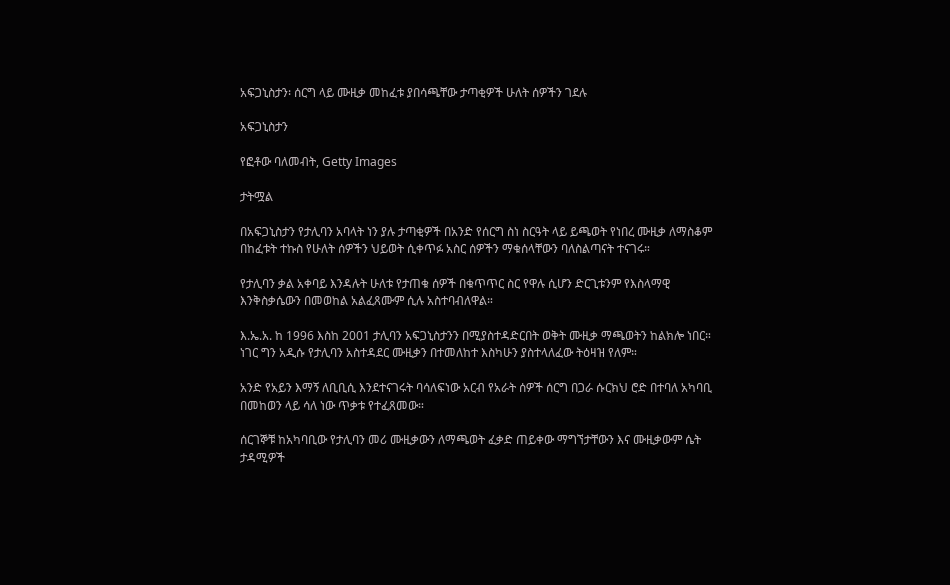አፍጋኒስታን፡ ሰርግ ላይ ሙዚቃ መከፈቱ ያበሳጫቸው ታጣቂዎች ሁለት ሰዎችን ገደሉ

አፍጋኒስታን

የፎቶው ባለመብት, Getty Images

ታትሟል

በአፍጋኒስታን የታሊባን አባላት ነን ያሉ ታጣቂዎች በአንድ የሰርግ ስነ ስርዓት ላይ ይጫወት የነበረ ሙዚቃ ለማስቆም በከፈቱት ተኩስ የሁለት ሰዎችን ህይወት ሲቀጥፉ አስር ሰዎችን ማቁሰላቸውን ባለስልጣናት ተናገሩ።

የታሊባን ቃል አቀባይ እንዳሉት ሁለቱ የታጠቁ ሰዎች በቁጥጥር ስር የዋሉ ሲሆን ድርጊቱንም የእስላማዊ እንቅስቃሴውን በመወከል አልፈጸሙም ሲሉ አስተባብለዋል።

እ.ኤ.አ. ከ 1996 እስከ 2001 ታሊባን አፍጋኒስታንን በሚያስተዳድርበት ወቅት ሙዚቃ ማጫወትን ከልክሎ ነበር። ነገር ግን አዲሱ የታሊባን አስተዳደር ሙዚቃን በተመለከተ እስካሁን ያስተላለፈው ትዕዛዝ የለም።

አንድ የአይን እማኝ ለቢቢሲ እንደተናገሩት ባሳለፍነው አርብ የአራት ሰዎች ሰርግ በጋራ ሱርክህ ሮድ በተባለ አካባቢ በመከወን ላይ ሳለ ነው ጥቃቱ የተፈጸመው።

ሰርገኞቹ ከአካባቢው የታሊባን መሪ ሙዚቃውን ለማጫወት ፈቃድ ጠይቀው ማግኘታቸውን እና ሙዚቃውም ሴት ታዳሚዎች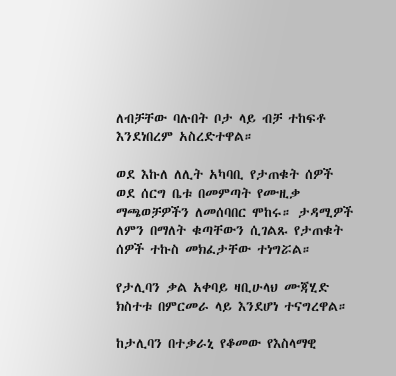ለብቻቸው ባሉበት ቦታ ላይ ብቻ ተከፍቶ እንደነበረም አስረድተዋል።

ወደ እኩለ ለሊት አካባቢ የታጠቁት ሰዎች ወደ ሰርግ ቤቱ በመምጣት የሙዚቃ ማጫወቻዎችን ለመሰባበር ሞከሩ። ታዳሚዎች ለምን በማለት ቁጣቸውን ሲገልጹ የታጠቁት ሰዎች ተኩስ መክፈታቸው ተነግሯል።

የታሊባን ቃል አቀባይ ዛቢሁላህ ሙጃሂድ ክስተቱ በምርመራ ላይ እንደሆነ ተናግረዋል።

ከታሊባን በተቃራኒ የቆመው የእስላማዊ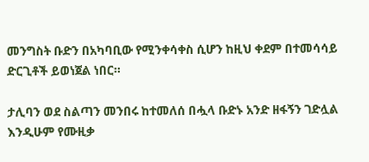መንግስት ቡድን በአካባቢው የሚንቀሳቀስ ሲሆን ከዚህ ቀደም በተመሳሳይ ድርጊቶች ይወነጀል ነበር።

ታሊባን ወደ ስልጣን መንበሩ ከተመለሰ በሗላ ቡድኑ አንድ ዘፋኝን ገድሏል እንዲሁም የሙዚቃ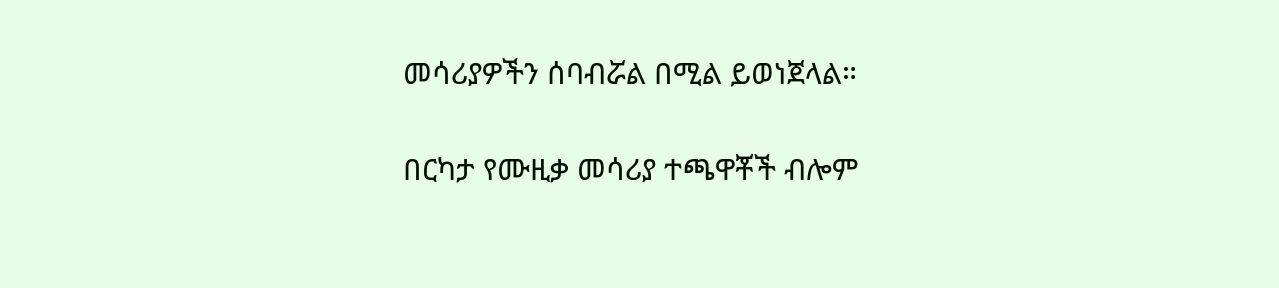መሳሪያዎችን ሰባብሯል በሚል ይወነጀላል።

በርካታ የሙዚቃ መሳሪያ ተጫዋቾች ብሎም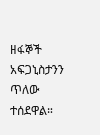ዘፋኞች አፍጋኒስታንን ጥለው ተሰደዋል።